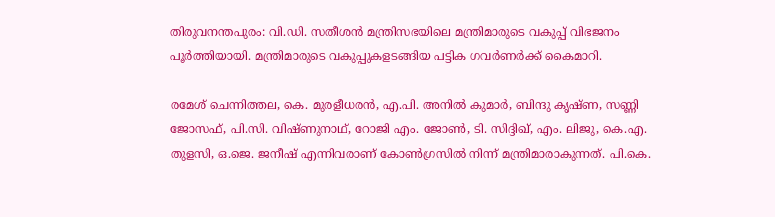തിരുവനന്തപുരം: വി.ഡി. സതീശൻ മന്ത്രിസഭയിലെ മന്ത്രിമാരുടെ വകുപ്പ് വിഭജനം പൂർത്തിയായി. മന്ത്രിമാരുടെ വകുപ്പുകളടങ്ങിയ പട്ടിക ഗവർണർക്ക് കൈമാറി.

രമേശ് ചെന്നിത്തല, കെ. മുരളീധരൻ, എ.പി. അനിൽ കുമാർ, ബിന്ദു കൃഷ്ണ, സണ്ണി ജോസഫ്, പി.സി. വിഷ്ണുനാഥ്, റോജി എം. ജോൺ, ടി. സിദ്ദിഖ്, എം. ലിജു, കെ.എ. തുളസി, ഒ.ജെ. ജനീഷ് എന്നിവരാണ് കോൺഗ്രസിൽ നിന്ന് മന്ത്രിമാരാകുന്നത്. പി.കെ.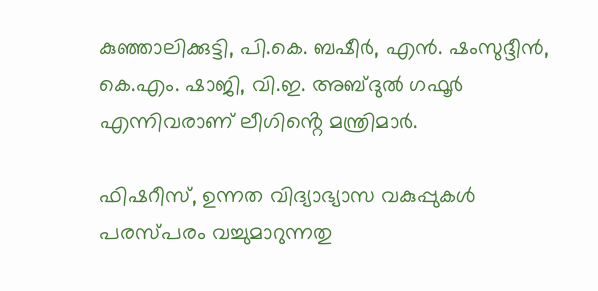കുഞ്ഞാലിക്കുട്ടി, പി.കെ. ബഷീർ, എൻ. ഷംസുദ്ദീൻ, കെ.എം. ഷാജി, വി.ഇ. അബ്ദുൽ ഗഫൂർ എന്നിവരാണ് ലീഗിൻ്റെ മന്ത്രിമാർ.

ഫിഷറീസ്, ഉന്നത വിദ്യാഭ്യാസ വകുപ്പുകള്‍ പരസ്പരം വച്ചുമാറുന്നതു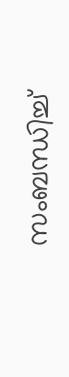സംബന്ധിച്ച്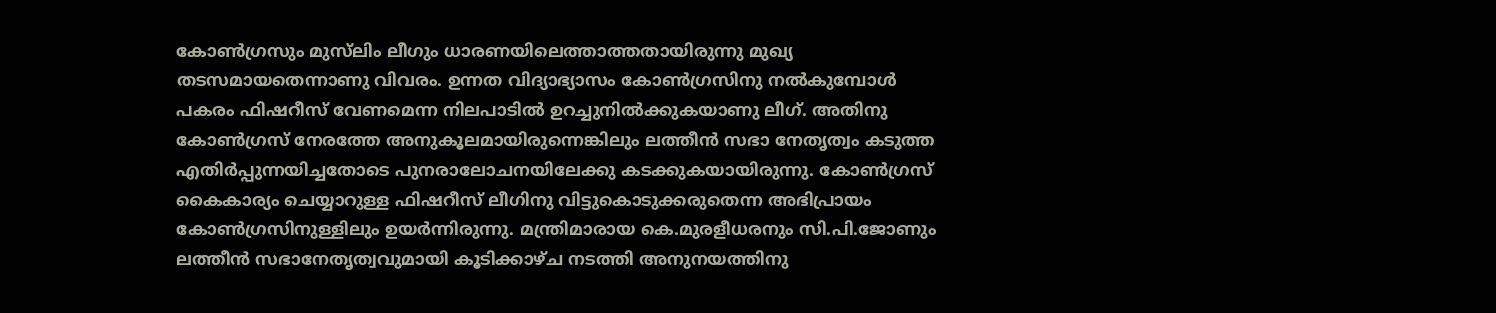കോണ്‍ഗ്രസും മുസ്‍ലിം ലീഗും ധാരണയിലെത്താത്തതായിരുന്നു മുഖ്യ തടസമായതെന്നാണു വിവരം. ഉന്നത വിദ്യാഭ്യാസം കോണ്‍ഗ്രസിനു നല്‍കുമ്പോള്‍ പകരം ഫിഷറീസ് വേണമെന്ന നിലപാടില്‍ ഉറച്ചുനില്‍ക്കുകയാണു ലീഗ്. അതിനു കോണ്‍ഗ്രസ് നേരത്തേ അനുകൂലമായിരുന്നെങ്കിലും ലത്തീന്‍ സഭാ നേതൃത്വം കടുത്ത എതിര്‍പ്പുന്നയിച്ചതോടെ പുനരാലോചനയിലേക്കു കടക്കുകയായിരുന്നു. കോണ്‍ഗ്രസ് കൈകാര്യം ചെയ്യാറുള്ള ഫിഷറീസ് ലീഗിനു വിട്ടുകൊടുക്കരുതെന്ന അഭിപ്രായം കോണ്‍ഗ്രസിനുള്ളിലും ഉയര്‍ന്നിരുന്നു. മന്ത്രിമാരായ കെ.മുരളീധരനും സി.പി.ജോണും ലത്തീന്‍ സഭാനേതൃത്വവുമായി കൂടിക്കാഴ്ച നടത്തി അനുനയത്തിനു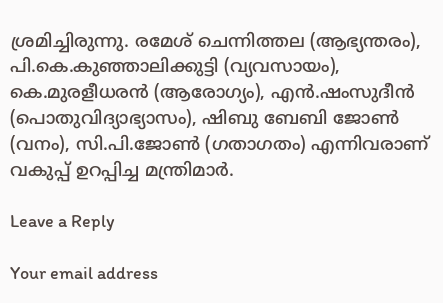ശ്രമിച്ചിരുന്നു. രമേശ് ചെന്നിത്തല (ആഭ്യന്തരം), പി.കെ.കുഞ്ഞാലിക്കുട്ടി (വ്യവസായം), കെ.മുരളീധരന്‍ (ആരോഗ്യം), എന്‍.ഷംസുദീന്‍ (പൊതുവിദ്യാഭ്യാസം), ഷിബു ബേബി ജോണ്‍ (വനം), സി.പി.ജോണ്‍ (ഗതാഗതം) എന്നിവരാണ് വകുപ്പ് ഉറപ്പിച്ച മന്ത്രിമാര്‍.

Leave a Reply

Your email address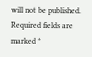will not be published. Required fields are marked *